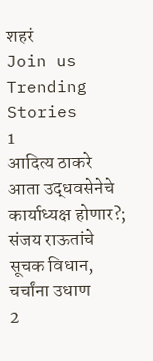शहरं
Join us
Trending Stories
1
आदित्य ठाकरे आता उद्धवसेनेचे कार्याध्यक्ष होणार?; संजय राऊतांचे सूचक विधान, चर्चांना उधाण
2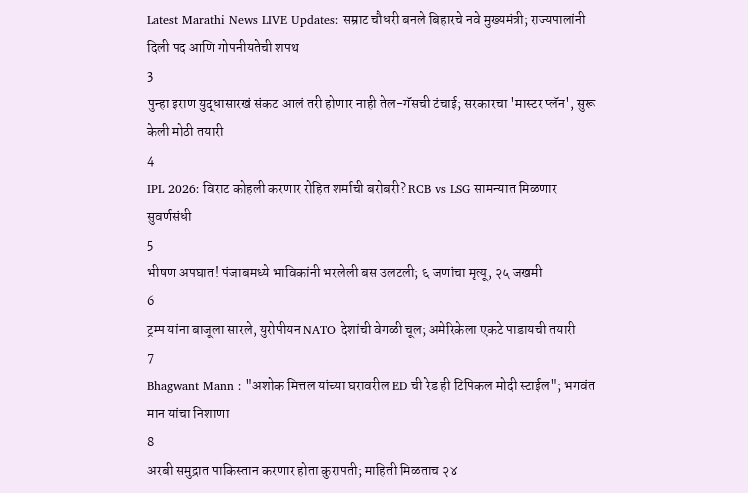Latest Marathi News LIVE Updates: सम्राट चौधरी बनले बिहारचे नवे मुख्यमंत्री; राज्यपालांनी दिली पद आणि गोपनीयतेची शपथ
3
पुन्हा इराण युद्धासारखं संकट आलं तरी होणार नाही तेल-गॅसची टंचाई; सरकारचा 'मास्टर प्लॅन', सुरू केली मोठी तयारी
4
IPL 2026: विराट कोहली करणार रोहित शर्माची बरोबरी? RCB vs LSG सामन्यात मिळणार सुवर्णसंधी
5
भीषण अपघात! पंजाबमध्ये भाविकांनी भरलेली बस उलटली; ६ जणांचा मृत्यू, २५ जखमी
6
ट्रम्प यांना बाजूला सारले, युरोपीयन NATO देशांची वेगळी चूल; अमेरिकेला एकटे पाडायची तयारी
7
Bhagwant Mann : "अशोक मित्तल यांच्या घरावरील ED ची रेड ही टिपिकल मोदी स्टाईल"; भगवंत मान यांचा निशाणा
8
अरबी समुद्रात पाकिस्तान करणार होता कुरापती; माहिती मिळताच २४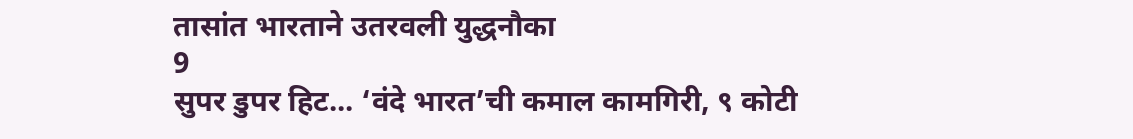तासांत भारताने उतरवली युद्धनौका
9
सुपर डुपर हिट... ‘वंदे भारत’ची कमाल कामगिरी, ९ कोटी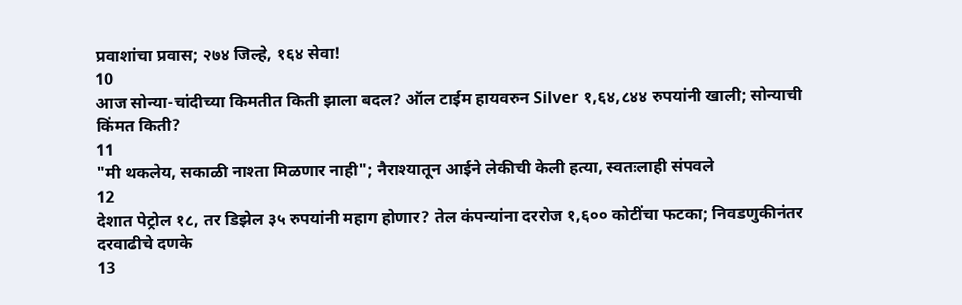प्रवाशांचा प्रवास; २७४ जिल्हे, १६४ सेवा!
10
आज सोन्या-चांदीच्या किमतीत किती झाला बदल? ऑल टाईम हायवरुन Silver १,६४,८४४ रुपयांनी खाली; सोन्याची किंमत किती?
11
"मी थकलेय, सकाळी नाश्ता मिळणार नाही"; नैराश्यातून आईने लेकीची केली हत्या, स्वतःलाही संपवले
12
देशात पेट्रोल १८, तर डिझेल ३५ रुपयांनी महाग होणार? तेल कंपन्यांना दररोज १,६०० कोटींचा फटका; निवडणुकीनंतर दरवाढीचे दणके
13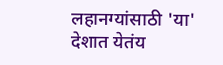लहानग्यांसाठी 'या' देशात येतंय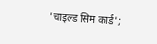'चाइल्ड सिम कार्ड';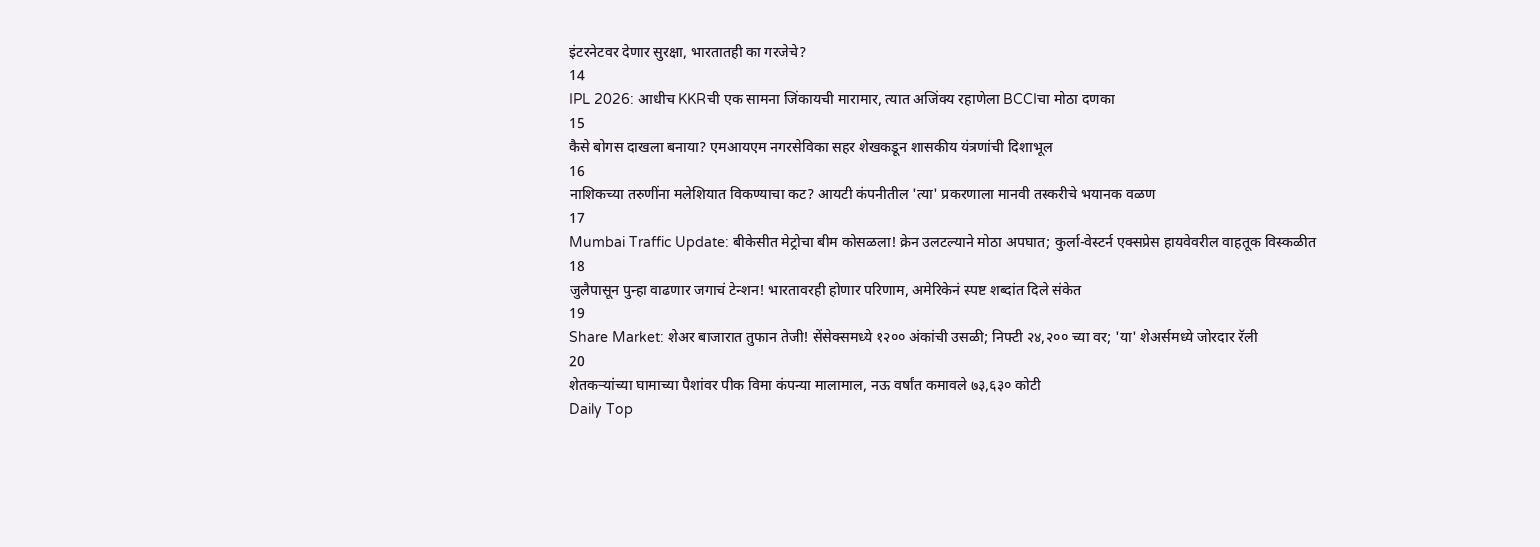इंटरनेटवर देणार सुरक्षा, भारतातही का गरजेचे?
14
IPL 2026: आधीच KKRची एक सामना जिंकायची मारामार, त्यात अजिंक्य रहाणेला BCCIचा मोठा दणका
15
कैसे बोगस दाखला बनाया? एमआयएम नगरसेविका सहर शेखकडून शासकीय यंत्रणांची दिशाभूल
16
नाशिकच्या तरुणींना मलेशियात विकण्याचा कट? आयटी कंपनीतील 'त्या' प्रकरणाला मानवी तस्करीचे भयानक वळण
17
Mumbai Traffic Update: बीकेसीत मेट्रोचा बीम कोसळला! क्रेन उलटल्याने मोठा अपघात; कुर्ला-वेस्टर्न एक्सप्रेस हायवेवरील वाहतूक विस्कळीत
18
जुलैपासून पुन्हा वाढणार जगाचं टेन्शन! भारतावरही होणार परिणाम, अमेरिकेनं स्पष्ट शब्दांत दिले संकेत
19
Share Market: शेअर बाजारात तुफान तेजी! सेंसेक्समध्ये १२०० अंकांची उसळी; निफ्टी २४,२०० च्या वर; 'या' शेअर्समध्ये जोरदार रॅली
20
शेतकऱ्यांच्या घामाच्या पैशांवर पीक विमा कंपन्या मालामाल, नऊ वर्षांत कमावले ७३,६३० कोटी
Daily Top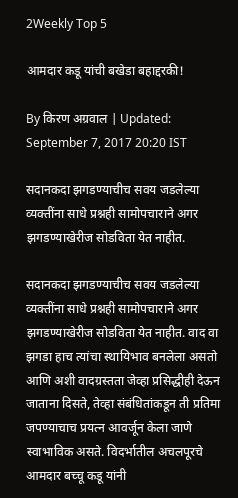2Weekly Top 5

आमदार कडू यांची बखेडा बहाद्दरकी!

By किरण अग्रवाल | Updated: September 7, 2017 20:20 IST

सदानकदा झगडण्याचीच सवय जडलेल्या व्यक्तींना साधे प्रश्नही सामोपचाराने अगर झगडण्याखेरीज सोडविता येत नाहीत.

सदानकदा झगडण्याचीच सवय जडलेल्या व्यक्तींना साधे प्रश्नही सामोपचाराने अगर झगडण्याखेरीज सोडविता येत नाहीत. वाद वा झगडा हाच त्यांचा स्थायिभाव बनलेला असतो आणि अशी वादग्रस्तता जेव्हा प्रसिद्धीही देऊन जाताना दिसते, तेव्हा संबंधितांकडून ती प्रतिमा जपण्याचाच प्रयत्न आवर्जून केला जाणे स्वाभाविक असते. विदर्भातील अचलपूरचे आमदार बच्चू कडू यांनी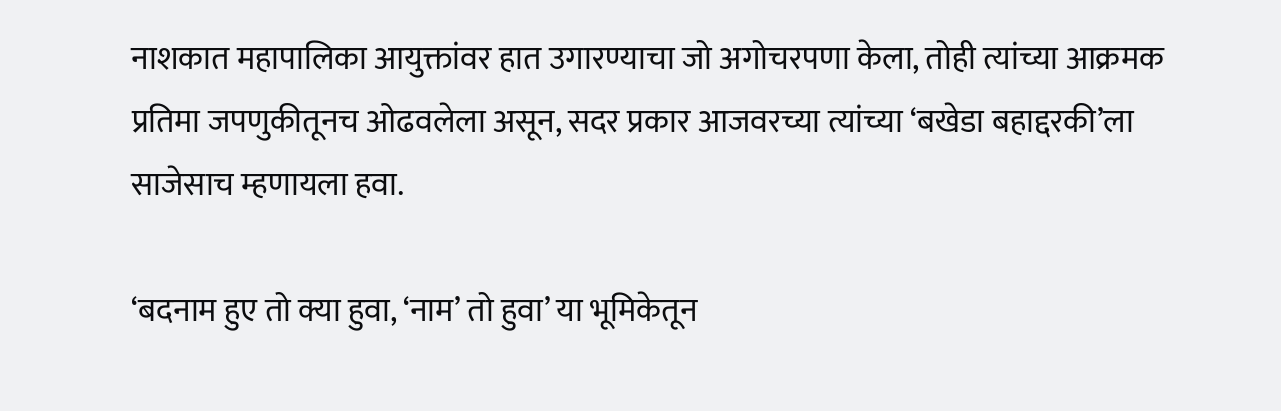नाशकात महापालिका आयुक्तांवर हात उगारण्याचा जो अगोचरपणा केला, तोही त्यांच्या आक्रमक प्रतिमा जपणुकीतूनच ओढवलेला असून, सदर प्रकार आजवरच्या त्यांच्या ‘बखेडा बहाद्दरकी’ला साजेसाच म्हणायला हवा.

‘बदनाम हुए तो क्या हुवा, ‘नाम’ तो हुवा’ या भूमिकेतून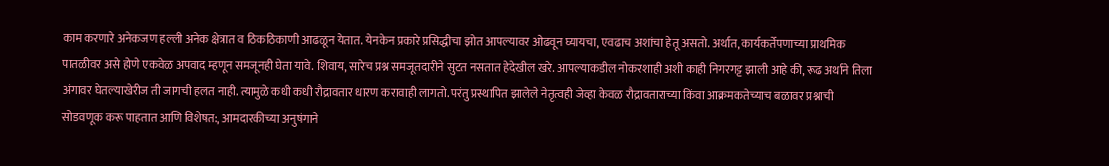काम करणारे अनेकजण हल्ली अनेक क्षेत्रात व ठिकठिकाणी आढळून येतात. येनकेन प्रकारे प्रसिद्धीचा झोत आपल्यावर ओढवून घ्यायचा, एवढाच अशांचा हेतू असतो. अर्थात, कार्यकर्तेपणाच्या प्राथमिक पातळीवर असे होणे एकवेळ अपवाद म्हणून समजूनही घेता यावे. शिवाय, सारेच प्रश्न समजूतदारीने सुटत नसतात हेदेखील खरे. आपल्याकडील नोकरशाही अशी काही निगरगट्ट झाली आहे की, रूढ अर्थाने तिला अंगावर घेतल्याखेरीज ती जागची हलत नाही. त्यामुळे कधी कधी रौद्रावतार धारण करावाही लागतो. परंतु प्रस्थापित झालेले नेतृत्वही जेव्हा केवळ रौद्रावताराच्या किंवा आक्रमकतेच्याच बळावर प्रश्नाची सोडवणूक करू पाहतात आणि विशेषत:, आमदारकीच्या अनुषंगाने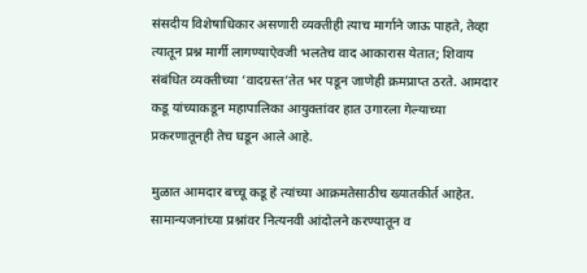संसदीय विशेषाधिकार असणारी व्यक्तीही त्याच मार्गाने जाऊ पाहते, तेव्हा त्यातून प्रश्न मार्गी लागण्याऐवजी भलतेच वाद आकारास येतात; शिवाय संबंधित व्यक्तीच्या ‘वादग्रस्त’तेत भर पडून जाणेही क्रमप्राप्त ठरते. आमदार कडू यांच्याकडून महापालिका आयुक्तांवर हात उगारला गेल्याच्या प्रकरणातूनही तेच घडून आले आहे.

मुळात आमदार बच्चू कडू हे त्यांच्या आक्रमतेसाठीच ख्यातकीर्त आहेत. सामान्यजनांच्या प्रश्नांवर नित्यनवी आंदोलने करण्यातून व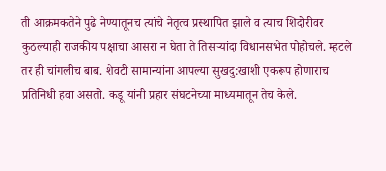ती आक्रमकतेने पुढे नेण्यातूनच त्यांचे नेतृत्व प्रस्थापित झाले व त्याच शिदोरीवर कुठल्याही राजकीय पक्षाचा आसरा न घेता ते तिसऱ्यांदा विधानसभेत पोहोचले. म्हटले तर ही चांगलीच बाब. शेवटी सामान्यांना आपल्या सुखदु:खाशी एकरूप होणाराच प्रतिनिधी हवा असतो. कडू यांनी प्रहार संघटनेच्या माध्यमातून तेच केले.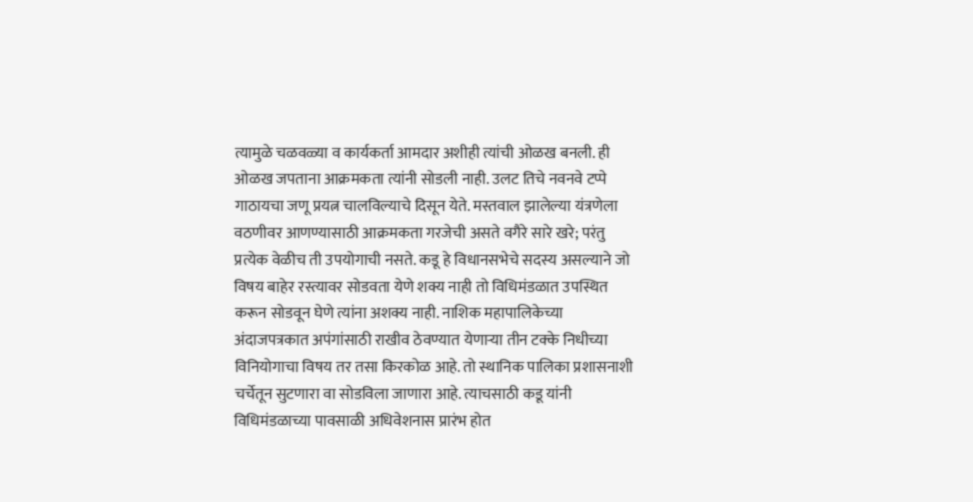त्यामुळे चळवळ्या व कार्यकर्ता आमदार अशीही त्यांची ओळख बनली. ही ओळख जपताना आक्रमकता त्यांनी सोडली नाही. उलट तिचे नवनवे टप्पे गाठायचा जणू प्रयत्न चालविल्याचे दिसून येते. मस्तवाल झालेल्या यंत्रणेला वठणीवर आणण्यासाठी आक्रमकता गरजेची असते वगैरे सारे खरे; परंतु प्रत्येक वेळीच ती उपयोगाची नसते. कडू हे विधानसभेचे सदस्य असल्याने जो विषय बाहेर रस्त्यावर सोडवता येणे शक्य नाही तो विधिमंडळात उपस्थित करून सोडवून घेणे त्यांना अशक्य नाही. नाशिक महापालिकेच्या अंदाजपत्रकात अपंगांसाठी राखीव ठेवण्यात येणाऱ्या तीन टक्के निधीच्या विनियोगाचा विषय तर तसा किरकोळ आहे. तो स्थानिक पालिका प्रशासनाशी चर्चेतून सुटणारा वा सोडविला जाणारा आहे. त्याचसाठी कडू यांनी विधिमंडळाच्या पावसाळी अधिवेशनास प्रारंभ होत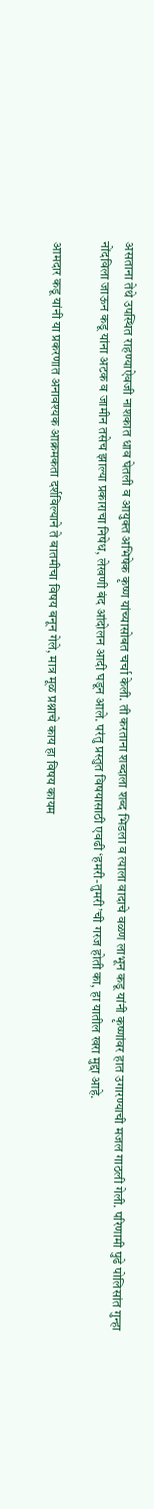असताना तेथे उपस्थित राहण्याऐवजी नाशकात धाव घेतली व आयुक्त अभिषेक कृष्ण यांच्यासोबत चर्चा केली. ती करताना शब्दाला शब्द भिडला व त्याला वादाचे वळण लाभून कडू यांनी कृष्णांवर हात उगारण्याची मजल गाठली गेली. परिणामी पुढे पोलिसांत गुन्हा नोंदविला जाऊन कडू यांना अटक व जामीन तसेच झाल्या प्रकाराचा निषेध, लेखणी बंद आंदोलन आदी घडून आले. परंतु प्रस्तुत विषयासाठी एवढी ‘हमरी-तुमरी’ची गरज होती का, हा यातील खरा मुद्दा आहे.

आमदार कडू यांनी या प्रकरणात अनावश्यक आक्रमकता दर्शविल्याने ते बातमीचा विषय बनून गेले, मात्र मूळ प्रश्नाचे काय हा विषय कायम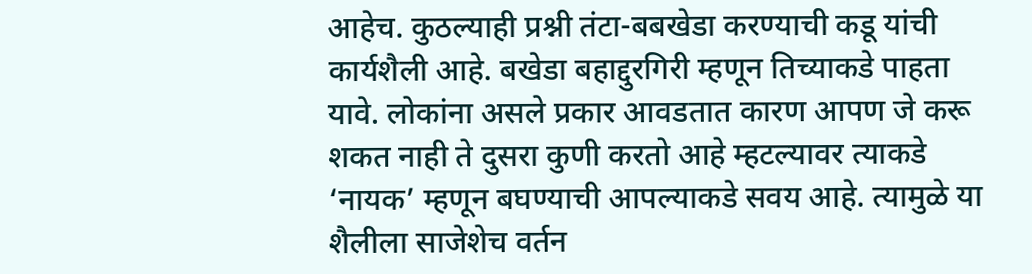आहेच. कुठल्याही प्रश्नी तंटा-बबखेडा करण्याची कडू यांची कार्यशैली आहे. बखेडा बहाद्दुरगिरी म्हणून तिच्याकडे पाहता यावे. लोकांना असले प्रकार आवडतात कारण आपण जे करू शकत नाही ते दुसरा कुणी करतो आहे म्हटल्यावर त्याकडे ‘नायक’ म्हणून बघण्याची आपल्याकडे सवय आहे. त्यामुळे या शैलीला साजेशेच वर्तन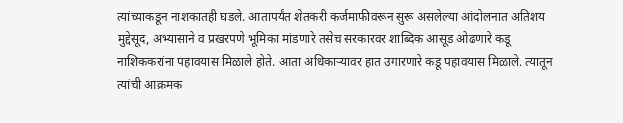त्यांच्याकडून नाशकातही घडले. आतापर्यंत शेतकरी कर्जमाफीवरून सुरू असलेल्या आंदोलनात अतिशय मुद्देसूद, अभ्यासाने व प्रखरपणे भूमिका मांडणारे तसेच सरकारवर शाब्दिक आसूड ओढणारे कडू नाशिककरांना पहावयास मिळाले होते. आता अधिकाऱ्यावर हात उगारणारे कडू पहावयास मिळाले. त्यातून त्यांची आक्रमक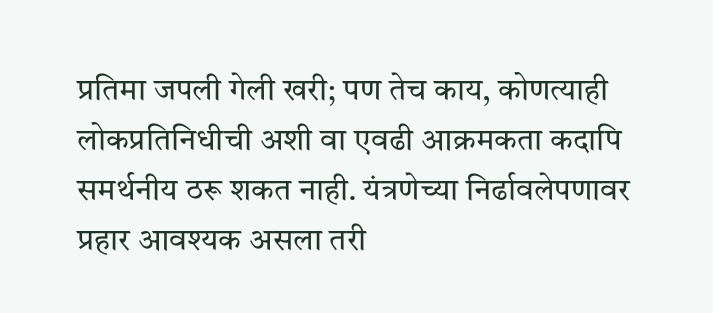प्रतिमा जपली गेली खरी; पण तेच काय, कोणत्याही लोकप्रतिनिधीची अशी वा एवढी आक्रमकता कदापि समर्थनीय ठरू शकत नाही. यंत्रणेच्या निर्ढावलेपणावर प्रहार आवश्यक असला तरी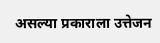असल्या प्रकाराला उत्तेजन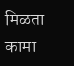मिळता कामा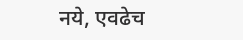नये, एवढेच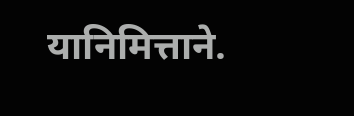यानिमित्ताने.